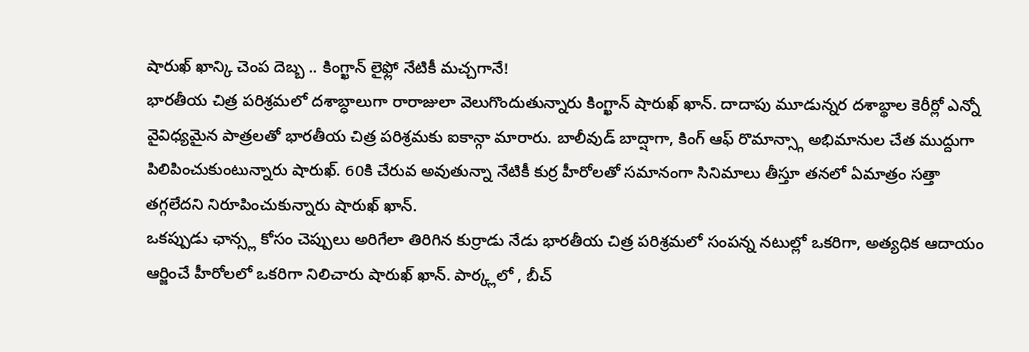షారుఖ్ ఖాన్కి చెంప దెబ్బ .. కింగ్ఖాన్ లైఫ్లో నేటికీ మచ్చగానే!
భారతీయ చిత్ర పరిశ్రమలో దశాబ్ధాలుగా రారాజులా వెలుగొందుతున్నారు కింగ్ఖాన్ షారుఖ్ ఖాన్. దాదాపు మూడున్నర దశాబ్థాల కెరీర్లో ఎన్నో వైవిధ్యమైన పాత్రలతో భారతీయ చిత్ర పరిశ్రమకు ఐకాన్గా మారారు. బాలీవుడ్ బాద్షాగా, కింగ్ ఆఫ్ రొమాన్స్గా అభిమానుల చేత ముద్దుగా పిలిపించుకుంటున్నారు షారుఖ్. 60కి చేరువ అవుతున్నా నేటికీ కుర్ర హీరోలతో సమానంగా సినిమాలు తీస్తూ తనలో ఏమాత్రం సత్తా తగ్గలేదని నిరూపించుకున్నారు షారుఖ్ ఖాన్.
ఒకప్పుడు ఛాన్స్ల కోసం చెప్పులు అరిగేలా తిరిగిన కుర్రాడు నేడు భారతీయ చిత్ర పరిశ్రమలో సంపన్న నటుల్లో ఒకరిగా, అత్యధిక ఆదాయం ఆర్జించే హీరోలలో ఒకరిగా నిలిచారు షారుఖ్ ఖాన్. పార్క్లలో , బీచ్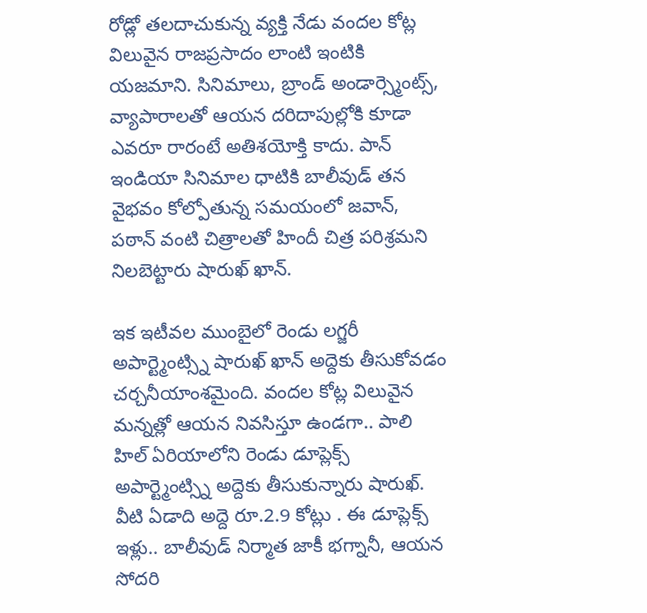రోడ్లో తలదాచుకున్న వ్యక్తి నేడు వందల కోట్ల విలువైన రాజప్రసాదం లాంటి ఇంటికి యజమాని. సినిమాలు, బ్రాండ్ అండార్స్మెంట్స్, వ్యాపారాలతో ఆయన దరిదాపుల్లోకి కూడా ఎవరూ రారంటే అతిశయోక్తి కాదు. పాన్ ఇండియా సినిమాల ధాటికి బాలీవుడ్ తన వైభవం కోల్పోతున్న సమయంలో జవాన్, పఠాన్ వంటి చిత్రాలతో హిందీ చిత్ర పరిశ్రమని నిలబెట్టారు షారుఖ్ ఖాన్.

ఇక ఇటీవల ముంబైలో రెండు లగ్జరీ అపార్ట్మెంట్స్ని షారుఖ్ ఖాన్ అద్దెకు తీసుకోవడం చర్చనీయాంశమైంది. వందల కోట్ల విలువైన మన్నత్లో ఆయన నివసిస్తూ ఉండగా.. పాలి హిల్ ఏరియాలోని రెండు డూప్లెక్స్ అపార్ట్మెంట్స్ని అద్దెకు తీసుకున్నారు షారుఖ్. వీటి ఏడాది అద్దె రూ.2.9 కోట్లు . ఈ డూప్లెక్స్ ఇళ్లు.. బాలీవుడ్ నిర్మాత జాకీ భగ్నానీ, ఆయన సోదరి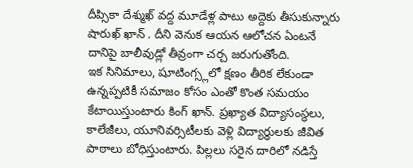దీప్సికా దేశ్ముఖ్ వద్ద మూడేళ్ల పాటు అద్దెకు తీసుకున్నారు షారుఖ్ ఖాన్ . దీని వెనుక ఆయన ఆలోచన ఏంటనే దానిపై బాలీవుడ్లో తీవ్రంగా చర్చ జరుగుతోంది.
ఇక సినిమాలు, షూటింగ్స్లలో క్షణం తీరిక లేకుండా ఉన్నప్పటికీ సమాజం కోసం ఎంతో కొంత సమయం కేటాయిస్తుంటారు కింగ్ ఖాన్. ప్రఖ్యాత విద్యాసంస్థలు, కాలేజీలు, యూనివర్సిటీలకు వెళ్లి విద్యార్ధులకు జీవిత పాఠాలు బోధిస్తుంటారు. పిల్లలు సరైన దారిలో నడిస్తే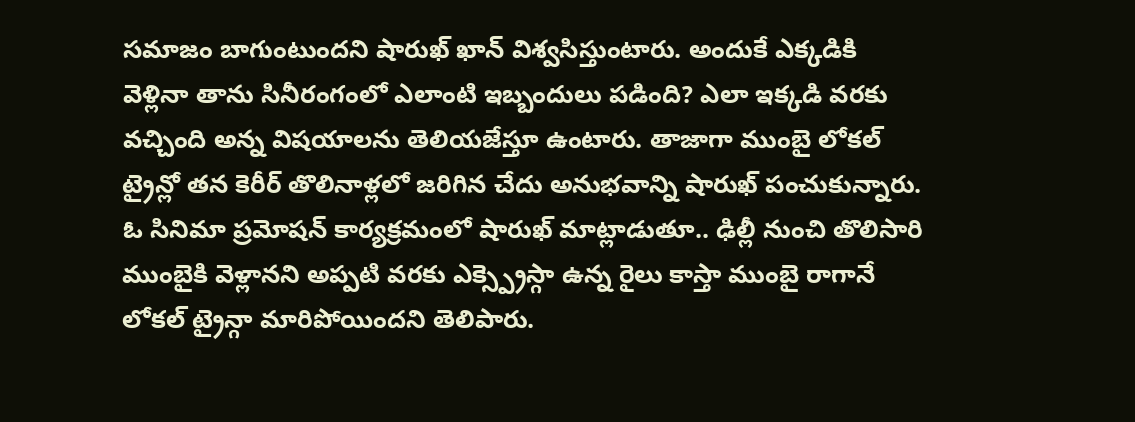సమాజం బాగుంటుందని షారుఖ్ ఖాన్ విశ్వసిస్తుంటారు. అందుకే ఎక్కడికి వెళ్లినా తాను సినీరంగంలో ఎలాంటి ఇబ్బందులు పడింది? ఎలా ఇక్కడి వరకు వచ్చింది అన్న విషయాలను తెలియజేస్తూ ఉంటారు. తాజాగా ముంబై లోకల్ ట్రైన్లో తన కెరీర్ తొలినాళ్లలో జరిగిన చేదు అనుభవాన్ని షారుఖ్ పంచుకున్నారు.
ఓ సినిమా ప్రమోషన్ కార్యక్రమంలో షారుఖ్ మాట్లాడుతూ.. ఢిల్లీ నుంచి తొలిసారి ముంబైకి వెళ్లానని అప్పటి వరకు ఎక్స్ప్రెస్గా ఉన్న రైలు కాస్తా ముంబై రాగానే లోకల్ ట్రైన్గా మారిపోయిందని తెలిపారు.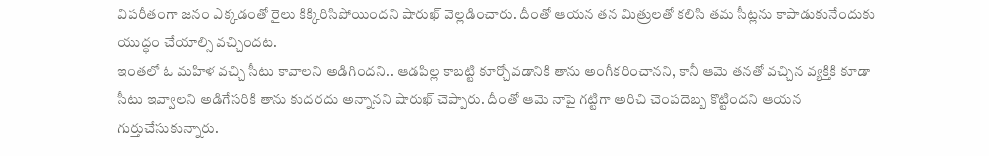విపరీతంగా జనం ఎక్కడంతో రైలు కిక్కిరిసిపోయిందని షారుఖ్ వెల్లడించారు. దీంతో ఆయన తన మిత్రులతో కలిసి తమ సీట్లను కాపాడుకునేందుకు యుద్ధం చేయాల్సి వచ్చిందట.
ఇంతలో ఓ మహిళ వచ్చి సీటు కావాలని అడిగిందని.. ఆడపిల్ల కాబట్టి కూర్చోవడానికి తాను అంగీకరించానని, కానీ ఆమె తనతో వచ్చిన వ్యక్తికి కూడా సీటు ఇవ్వాలని అడిగేసరికి తాను కుదరదు అన్నానని షారుఖ్ చెప్పారు. దీంతో ఆమె నాపై గట్టిగా అరిచి చెంపదెబ్బ కొట్టిందని ఆయన గుర్తుచేసుకున్నారు.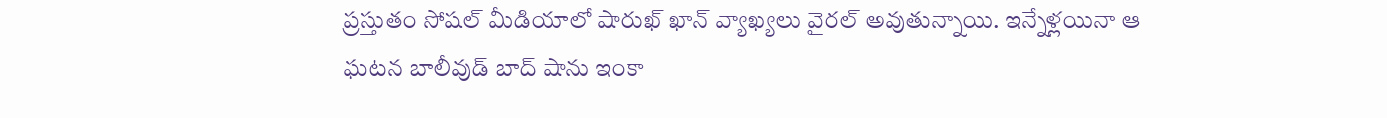ప్రస్తుతం సోషల్ మీడియాలో షారుఖ్ ఖాన్ వ్యాఖ్యలు వైరల్ అవుతున్నాయి. ఇన్నేళ్లయినా ఆ ఘటన బాలీవుడ్ బాద్ షాను ఇంకా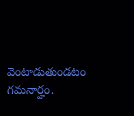వెంటాడుతుండటం గమనార్హం.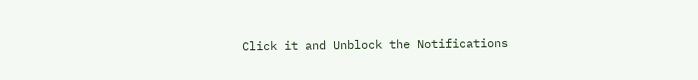Click it and Unblock the Notifications